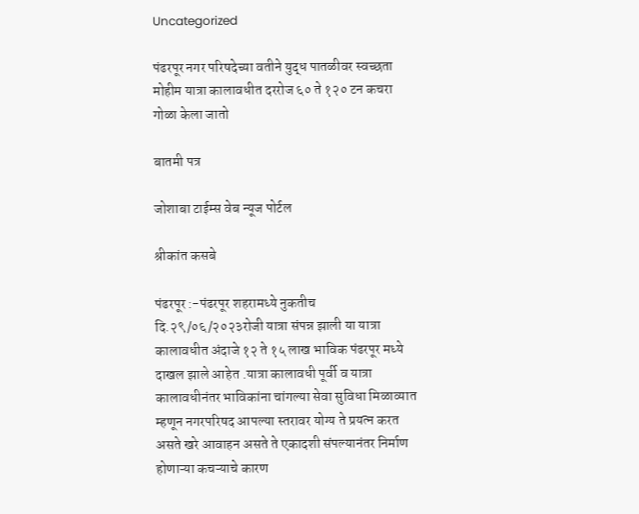Uncategorized

पंढरपूर नगर परिषदेच्या वतीने युद्ध पातळीवर स्वच्छता मोहीम यात्रा कालावधीत दररोज ६० ते १२० टन कचरा गोळा केला जातो

बातमी पत्र

जोशाबा टाईम्स वेब न्यूज पोर्टल

श्रीकांत कसबे

पंढरपूर :-पंढरपूर शहरामध्ये नुकतीच दि.२९/०६/२०२३रोजी यात्रा संपन्न झाली या यात्रा कालावधीत अंदाजे १२ ते १५ लाख भाविक पंढरपूर मध्ये दाखल झाले आहेत .यात्रा कालावधी पूर्वी व यात्रा कालावधीनंतर भाविकांना चांगल्या सेवा सुविधा मिळाव्यात म्हणून नगरपरिषद आपल्या स्तरावर योग्य ते प्रयत्न करत असते खरे आवाहन असते ते एकादशी संपल्यानंतर निर्माण होणाऱ्या कचऱ्याचे कारण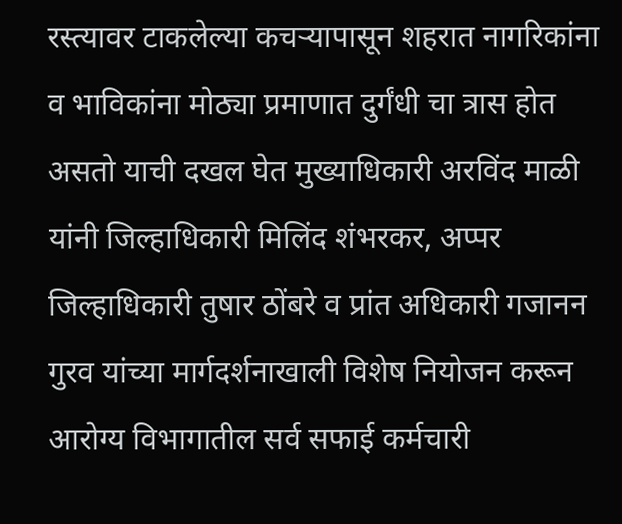रस्त्यावर टाकलेल्या कचऱ्यापासून शहरात नागरिकांना व भाविकांना मोठ्या प्रमाणात दुर्गंधी चा त्रास होत असतो याची दखल घेत मुख्याधिकारी अरविंद माळी यांनी जिल्हाधिकारी मिलिंद शंभरकर, अप्पर जिल्हाधिकारी तुषार ठोंबरे व प्रांत अधिकारी गजानन गुरव यांच्या मार्गदर्शनाखाली विशेष नियोजन करून आरोग्य विभागातील सर्व सफाई कर्मचारी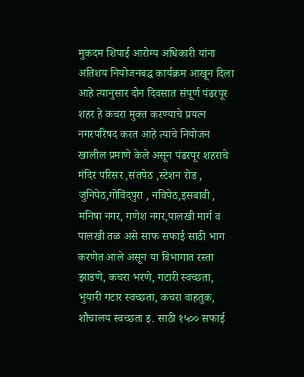मुकदम शिपाई आरोग्य अधिकारी यांना अतिशय नियोजनबद्ध कार्यक्रम आखून दिला आहे त्यानुसार दोन दिवसात संपूर्ण पंढरपूर शहर हे कचरा मुक्त करण्याचे प्रयत्न नगरपरिषद करत आहे त्याचे नियोजन खालील प्रमाणे केले असून पंढरपूर शहराचे मंदिर परिसर ,संतपेठ ,स्टेशन रोड , जुनिपेठ,गोविंदपुरा , नविपेठ,इसबावी , मनिषा नगर, गणेश नगर,पालखी मार्ग व पालखी तळ असे साफ सफाई साठी भाग करणेत आले असून या विभागात रस्ता झाडणे, कचरा भरणे, गटारी स्वच्छता, भुयारी गटार स्वच्छता, कचरा वाहतुक, शौचालय स्वच्छता इ. साठी १५०० सफाई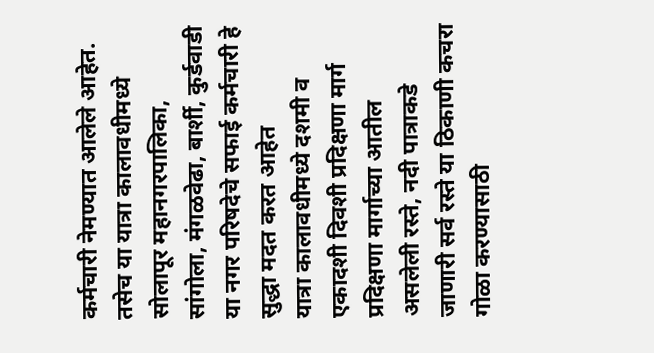कर्मचारी नेमण्यात आलेले आहेत. तसेच या यात्रा कालावधीमध्ये सोलापूर महानगरपालिका, सांगोला, मंगळवेढा, बार्शी, कुर्डवाडी या नगर परिषदेचे सफाई कर्मचारी हे सुद्धा मदत करत आहेत
यात्रा कालावधीमध्ये दशमी व एकादशी दिवशी प्रदिक्षणा मार्ग प्रदिक्षणा मार्गाच्या आतील असलेली रस्ते, नदी पात्राकडे जाणारी सर्व रस्ते या ठिकाणी कचरा गोळा करण्यासाठी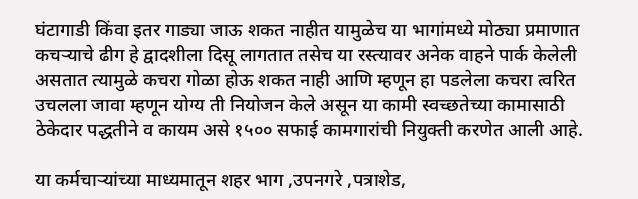घंटागाडी किंवा इतर गाड्या जाऊ शकत नाहीत यामुळेच या भागांमध्ये मोठ्या प्रमाणात कचऱ्याचे ढीग हे द्वादशीला दिसू लागतात तसेच या रस्त्यावर अनेक वाहने पार्क केलेली असतात त्यामुळे कचरा गोळा होऊ शकत नाही आणि म्हणून हा पडलेला कचरा त्वरित उचलला जावा म्हणून योग्य ती नियोजन केले असून या कामी स्वच्छतेच्या कामासाठी ठेकेदार पद्धतीने व कायम असे १५०० सफाई कामगारांची नियुक्ती करणेत आली आहे.

या कर्मचाऱ्यांच्या माध्यमातून शहर भाग ,उपनगरे ,पत्राशेड,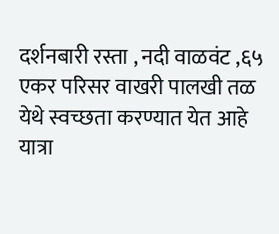दर्शनबारी रस्ता , नदी वाळवंट ,६५ एकर परिसर वाखरी पालखी तळ येथे स्वच्छता करण्यात येत आहे यात्रा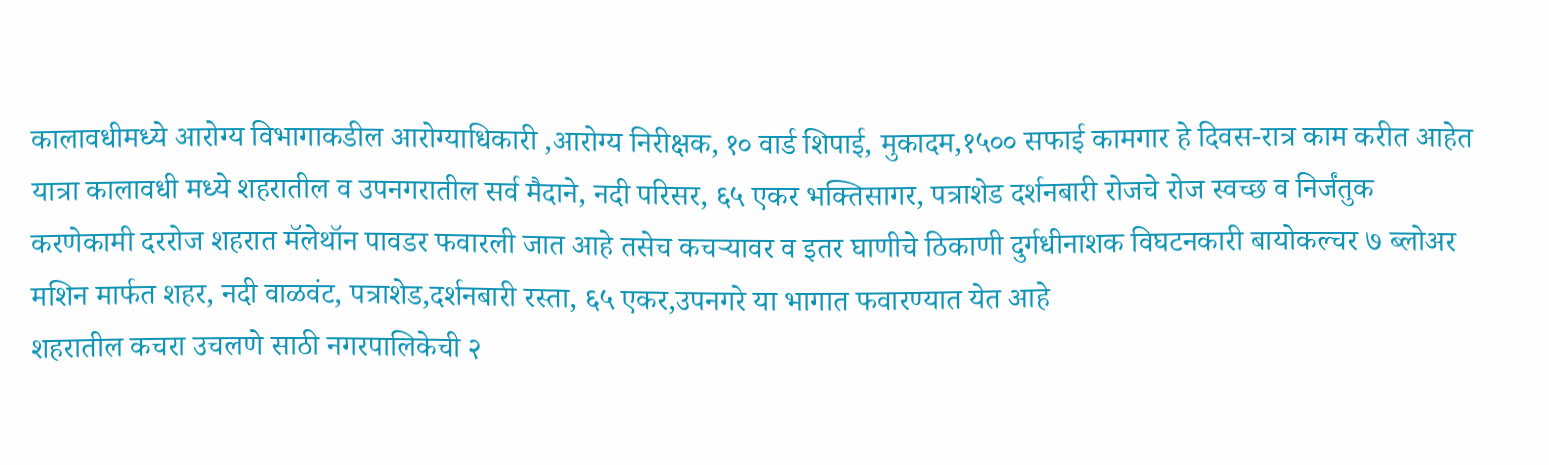कालावधीमध्ये आरोग्य विभागाकडील आरोग्याधिकारी ,आरोग्य निरीक्षक, १० वार्ड शिपाई, मुकादम,१५०० सफाई कामगार हे दिवस-रात्र काम करीत आहेत
यात्रा कालावधी मध्ये शहरातील व उपनगरातील सर्व मैदाने, नदी परिसर, ६५ एकर भक्तिसागर, पत्राशेड दर्शनबारी रोजचे रोज स्वच्छ व निर्जंतुक करणेकामी दररोज शहरात मॅलेथॉन पावडर फवारली जात आहे तसेच कचऱ्यावर व इतर घाणीचे ठिकाणी दुर्गधीनाशक विघटनकारी बायोकल्चर ७ ब्लोअर मशिन मार्फत शहर, नदी वाळवंट, पत्राशेड,दर्शनबारी रस्ता, ६५ एकर,उपनगरे या भागात फवारण्यात येत आहे
शहरातील कचरा उचलणे साठी नगरपालिकेची २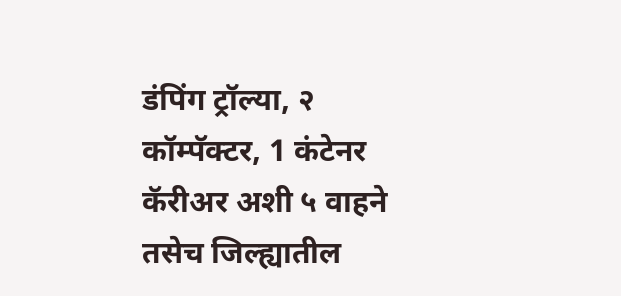डंपिंग ट्रॉल्या, २ कॉम्पॅक्टर, 1 कंटेनर कॅरीअर अशी ५ वाहने तसेच जिल्ह्यातील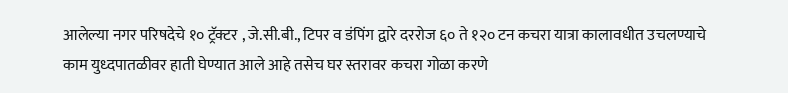आलेल्या नगर परिषदेचे १० ट्रॅक्टर , जे.सी.बी., टिपर व डंपिंग द्वारे दररोज ६० ते १२० टन कचरा यात्रा कालावधीत उचलण्याचे काम युध्दपातळीवर हाती घेण्यात आले आहे तसेच घर स्तरावर कचरा गोळा करणे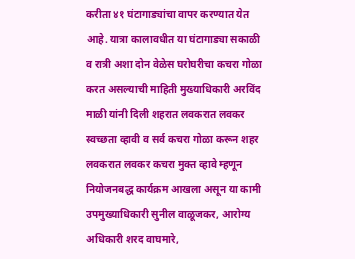करीता ४१ घंटागाड्यांचा वापर करण्यात येत आहे. यात्रा कालावधीत या घंटागाड्या सकाळी व रात्री अशा दोन वेळेस घरोघरीचा कचरा गोळा करत असल्याची माहिती मुख्याधिकारी अरविंद माळी यांनी दिली शहरात लवकरात लवकर स्वच्छता व्हावी व सर्व कचरा गोळा करून शहर लवकरात लवकर कचरा मुक्त व्हावे म्हणून नियोजनबद्ध कार्यक्रम आखला असून या कामी उपमुख्याधिकारी सुनील वाळूजकर, आरोग्य अधिकारी शरद वाघमारे,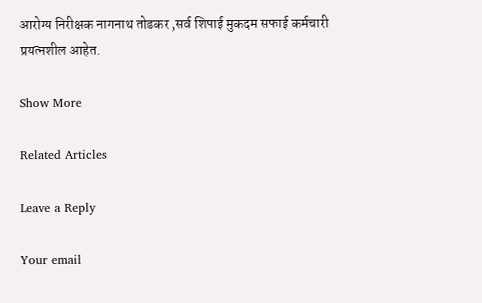आरोग्य निरीक्षक नागनाथ तोडकर ,सर्व शिपाई मुकदम सफाई कर्मचारी प्रयत्नशील आहेत.

Show More

Related Articles

Leave a Reply

Your email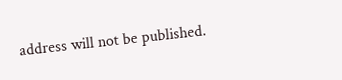address will not be published.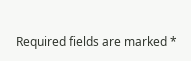Required fields are marked *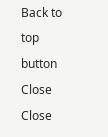Back to top button
Close
Close